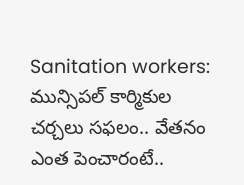Sanitation workers: మున్సిపల్ కార్మికుల చర్చలు సఫలం.. వేతనం ఎంత పెంచారంటే..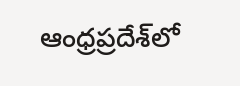ఆంధ్రప్రదేశ్‌లో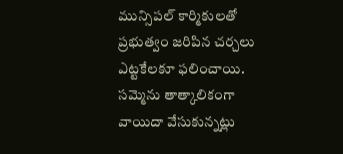మున్సిపల్ కార్మికులతో ప్రభుత్వం జరిపిన చర్చలు ఎట్టకేలకూ ఫలించాయి. సమ్మెను తాత్కాలికంగా వాయిదా వేసుకున్నట్లు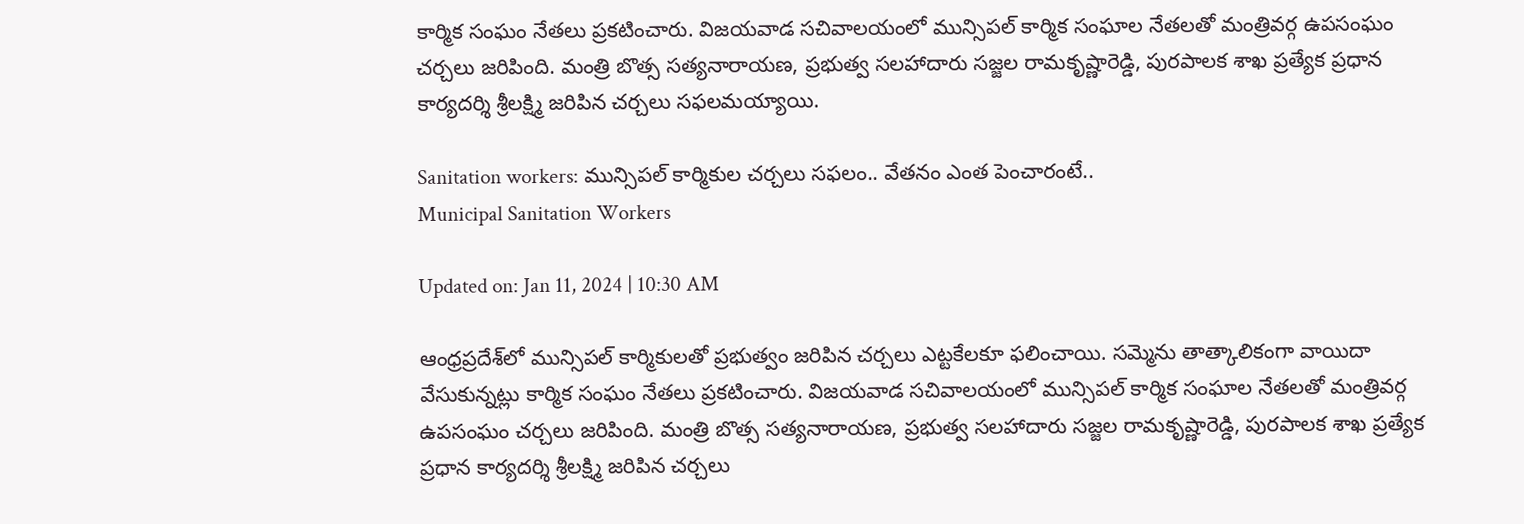కార్మిక సంఘం నేతలు ప్రకటించారు. విజయవాడ సచివాలయంలో మున్సిపల్ కార్మిక సంఘాల నేతలతో మంత్రివర్గ ఉపసంఘం చర్చలు జరిపింది. మంత్రి బొత్స సత్యనారాయణ, ప్రభుత్వ సలహాదారు సజ్జల రామకృష్ణారెడ్డి, పురపాలక శాఖ ప్రత్యేక ప్రధాన కార్యదర్శి శ్రీలక్ష్మి జరిపిన చర్చలు సఫలమయ్యాయి.

Sanitation workers: మున్సిపల్ కార్మికుల చర్చలు సఫలం.. వేతనం ఎంత పెంచారంటే..
Municipal Sanitation Workers

Updated on: Jan 11, 2024 | 10:30 AM

ఆంధ్రప్రదేశ్‌లో మున్సిపల్ కార్మికులతో ప్రభుత్వం జరిపిన చర్చలు ఎట్టకేలకూ ఫలించాయి. సమ్మెను తాత్కాలికంగా వాయిదా వేసుకున్నట్లు కార్మిక సంఘం నేతలు ప్రకటించారు. విజయవాడ సచివాలయంలో మున్సిపల్ కార్మిక సంఘాల నేతలతో మంత్రివర్గ ఉపసంఘం చర్చలు జరిపింది. మంత్రి బొత్స సత్యనారాయణ, ప్రభుత్వ సలహాదారు సజ్జల రామకృష్ణారెడ్డి, పురపాలక శాఖ ప్రత్యేక ప్రధాన కార్యదర్శి శ్రీలక్ష్మి జరిపిన చర్చలు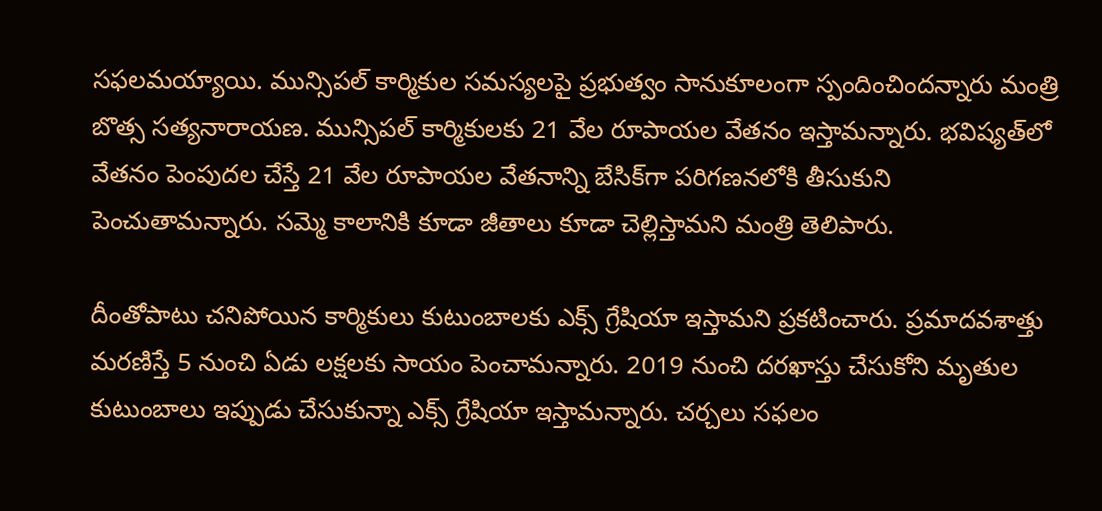సఫలమయ్యాయి. మున్సిపల్ కార్మికుల సమస్యలపై ప్రభుత్వం సానుకూలంగా స్పందించిందన్నారు మంత్రి బొత్స సత్యనారాయణ. మున్సిపల్ కార్మికులకు 21 వేల రూపాయల వేతనం ఇస్తామన్నారు. భవిష్యత్‌లో వేతనం పెంపుదల చేస్తే 21 వేల రూపాయల వేతనాన్ని బేసిక్‌గా పరిగణనలోకి తీసుకుని పెంచుతామన్నారు. సమ్మె కాలానికి కూడా జీతాలు కూడా చెల్లిస్తామని మంత్రి తెలిపారు.

దీంతోపాటు చనిపోయిన కార్మికులు కుటుంబాలకు ఎక్స్ గ్రేషియా ఇస్తామని ప్రకటించారు. ప్రమాదవశాత్తు మరణిస్తే 5 నుంచి ఏడు లక్షలకు సాయం పెంచామన్నారు. 2019 నుంచి దరఖాస్తు చేసుకోని మృతుల కుటుంబాలు ఇప్పుడు చేసుకున్నా ఎక్స్ గ్రేషియా ఇస్తామన్నారు. చర్చలు సఫలం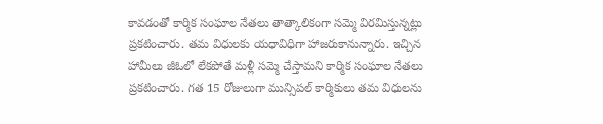కావడంతో కార్మిక సంఘాల నేతలు తాత్కాలికంగా సమ్మె విరమిస్తున్నట్లు ప్రకటించారు. తమ విధులకు యధావిధిగా హాజరుకానున్నారు. ఇచ్చిన హామీలు జీఓలో లేకపోతే మళ్లీ సమ్మె చేస్తామని కార్మిక సంఘాల నేతలు ప్రకటించారు. గత 15 రోజులుగా మున్సిపల్ కార్మికులు తమ విధులను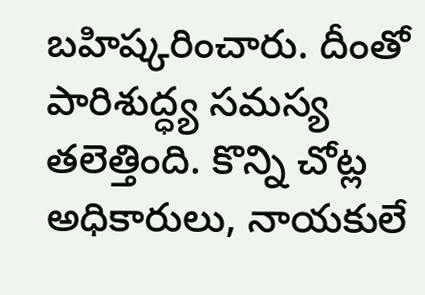బహిష్కరించారు. దీంతో పారిశుద్ధ్య సమస్య తలెత్తింది. కొన్ని చోట్ల అధికారులు, నాయకులే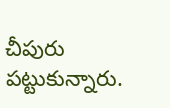చీపురు పట్టుకున్నారు.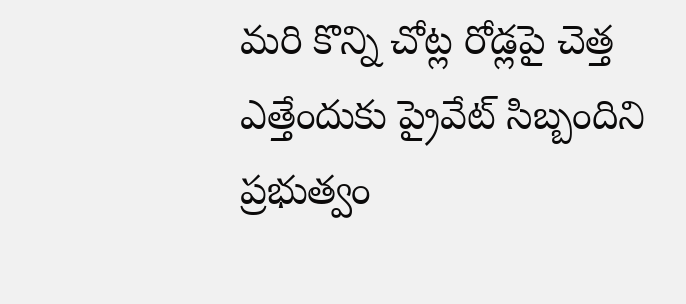మరి కొన్ని చోట్ల రోడ్లపై చెత్త ఎత్తేందుకు ప్రైవేట్ సిబ్బందిని ప్రభుత్వం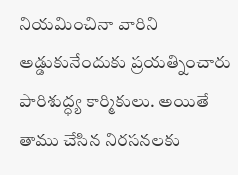నియమించినా వారిని అడ్డుకునేందుకు ప్రయత్నించారు పారిశుద్ధ్య కార్మికులు. అయితే తాము చేసిన నిరసనలకు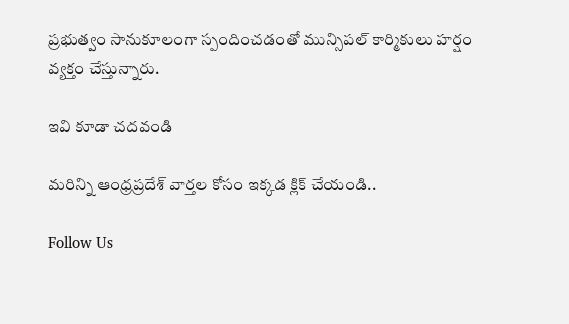ప్రభుత్వం సానుకూలంగా స్పందించడంతో మున్సిపల్ కార్మికులు హర్షం వ్యక్తం చేస్తున్నారు.

ఇవి కూడా చదవండి

మరిన్ని ఆంధ్రప్రదేశ్ వార్తల కోసం ఇక్కడ క్లిక్ చేయండి..

Follow Us